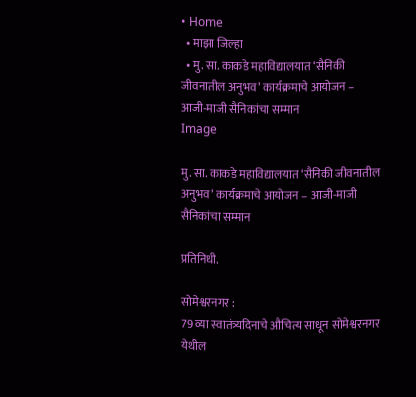• Home
  • माझा जिल्हा
  • मु. सा. काकडे महाविद्यालयात ‘सैनिकी जीवनातील अनुभव’ कार्यक्रमाचे आयोजन – आजी-माजी सैनिकांचा सम्मान
Image

मु. सा. काकडे महाविद्यालयात ‘सैनिकी जीवनातील अनुभव’ कार्यक्रमाचे आयोजन – आजी-माजी सैनिकांचा सम्मान

प्रतिनिधी.

सोमेश्वरनगर :
79 व्या स्वातंत्र्यदिनाचे औचित्य साधून सोमेश्वरनगर येथील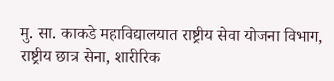मु. सा. काकडे महाविद्यालयात राष्ट्रीय सेवा योजना विभाग, राष्ट्रीय छात्र सेना, शारीरिक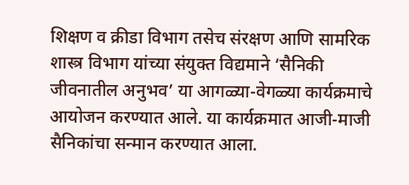शिक्षण व क्रीडा विभाग तसेच संरक्षण आणि सामरिक शास्त्र विभाग यांच्या संयुक्त विद्यमाने ‘सैनिकी जीवनातील अनुभव’ या आगळ्या-वेगळ्या कार्यक्रमाचे आयोजन करण्यात आले. या कार्यक्रमात आजी-माजी सैनिकांचा सन्मान करण्यात आला.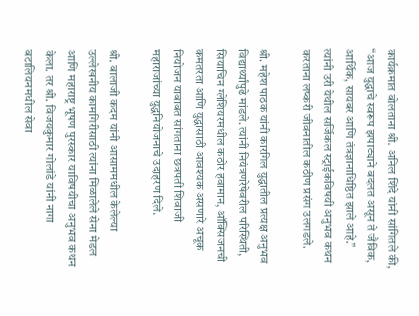कार्यक्रमात बोलताना श्री. अनिल शिंदे यांनी सांगितले की, “आज युद्धाचे स्वरूप झपाट्याने बदलत असून ते जैविक, आर्थिक, सायबर आणि तंत्रज्ञानाधिष्ठित झाले आहे.” त्यांनी उरी येथील सर्जिकल स्ट्राईकविषयी अनुभव कथन करताना लष्करी जीवनातील कठीण प्रसंग उलगडले.

श्री. महेश पाठक यांनी कारगिल युद्धातील प्रत्यक्ष अनुभव विद्यार्थ्यांपुढे मांडले. त्यांनी नियंत्रणरेषेवरील परिस्थिती, सियाचिन ग्लेशियरमधील कठोर हवामान, ऑक्सिजनची कमतरता आणि युद्धासाठी आवश्यक असणारे अचूक नियोजन याबाबत सांगताना छत्रपती शिवाजी महाराजांच्या युद्धनियोजनाचे उदाहरण दिले.

श्री. बालाजी कदम यांनी आसाममधील केलेल्या उल्लेखनीय कामगिरीसाठी त्यांना मिळालेले सेना मेडल आणि महाराष्ट्र भूषण पुरस्कार याविषयीचा अनुभव कथन केला. तर श्री. विजयकुमार गोलांडे यांनी नागा बटालियनमधील सेवा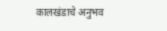कालखंडाचे अनुभव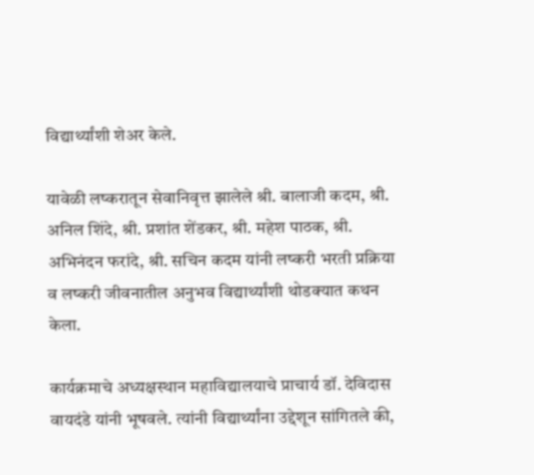विद्यार्थ्यांशी शेअर केले.

यावेळी लष्करातून सेवानिवृत्त झालेले श्री. बालाजी कदम, श्री. अनिल शिंदे, श्री. प्रशांत शेंडकर, श्री. महेश पाठक, श्री. अभिनंदन फरांदे, श्री. सचिन कदम यांनी लष्करी भरती प्रक्रिया व लष्करी जीवनातील अनुभव विद्यार्थ्यांशी थोडक्यात कथन केला.

कार्यक्रमाचे अध्यक्षस्थान महाविद्यालयाचे प्राचार्य डॉ. देविदास वायदंडे यांनी भूषवले. त्यांनी विद्यार्थ्यांना उद्देशून सांगितले की,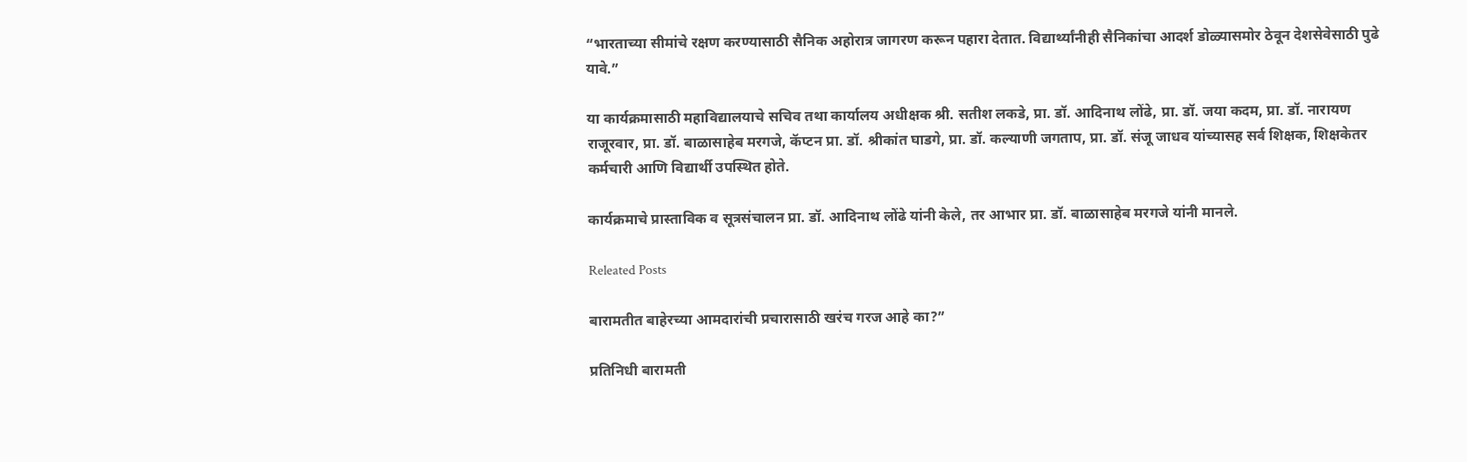“भारताच्या सीमांचे रक्षण करण्यासाठी सैनिक अहोरात्र जागरण करून पहारा देतात. विद्यार्थ्यांनीही सैनिकांचा आदर्श डोळ्यासमोर ठेवून देशसेवेसाठी पुढे यावे.”

या कार्यक्रमासाठी महाविद्यालयाचे सचिव तथा कार्यालय अधीक्षक श्री. सतीश लकडे, प्रा. डॉ. आदिनाथ लोंढे, प्रा. डॉ. जया कदम, प्रा. डॉ. नारायण राजूरवार, प्रा. डॉ. बाळासाहेब मरगजे, कॅप्टन प्रा. डॉ. श्रीकांत घाडगे, प्रा. डॉ. कल्याणी जगताप, प्रा. डॉ. संजू जाधव यांच्यासह सर्व शिक्षक, शिक्षकेतर कर्मचारी आणि विद्यार्थी उपस्थित होते.

कार्यक्रमाचे प्रास्ताविक व सूत्रसंचालन प्रा. डॉ. आदिनाथ लोंढे यांनी केले, तर आभार प्रा. डॉ. बाळासाहेब मरगजे यांनी मानले.

Releated Posts

बारामतीत बाहेरच्या आमदारांची प्रचारासाठी खरंच गरज आहे का?”

प्रतिनिधी बारामती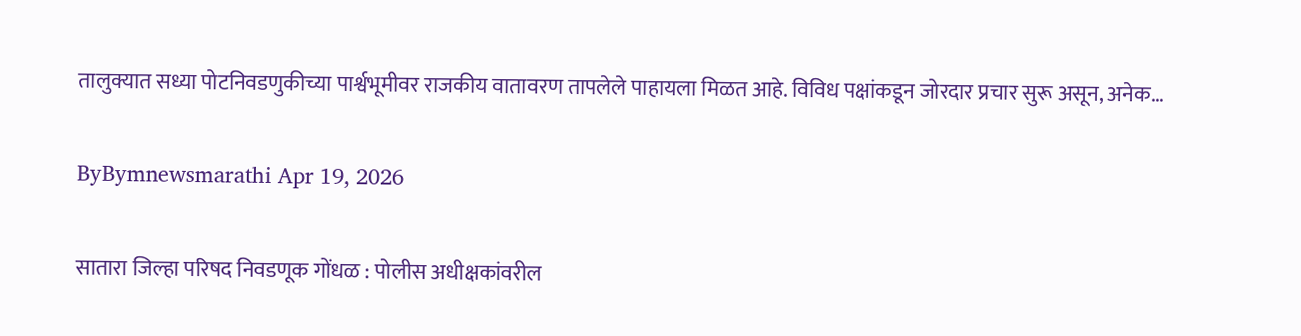तालुक्यात सध्या पोटनिवडणुकीच्या पार्श्वभूमीवर राजकीय वातावरण तापलेले पाहायला मिळत आहे. विविध पक्षांकडून जोरदार प्रचार सुरू असून, अनेक…

ByBymnewsmarathi Apr 19, 2026

सातारा जिल्हा परिषद निवडणूक गोंधळ : पोलीस अधीक्षकांवरील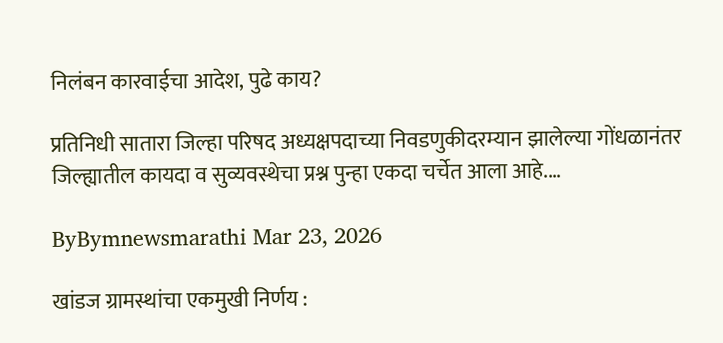निलंबन कारवाईचा आदेश, पुढे काय?

प्रतिनिधी सातारा जिल्हा परिषद अध्यक्षपदाच्या निवडणुकीदरम्यान झालेल्या गोंधळानंतर जिल्ह्यातील कायदा व सुव्यवस्थेचा प्रश्न पुन्हा एकदा चर्चेत आला आहे.…

ByBymnewsmarathi Mar 23, 2026

खांडज ग्रामस्थांचा एकमुखी निर्णय :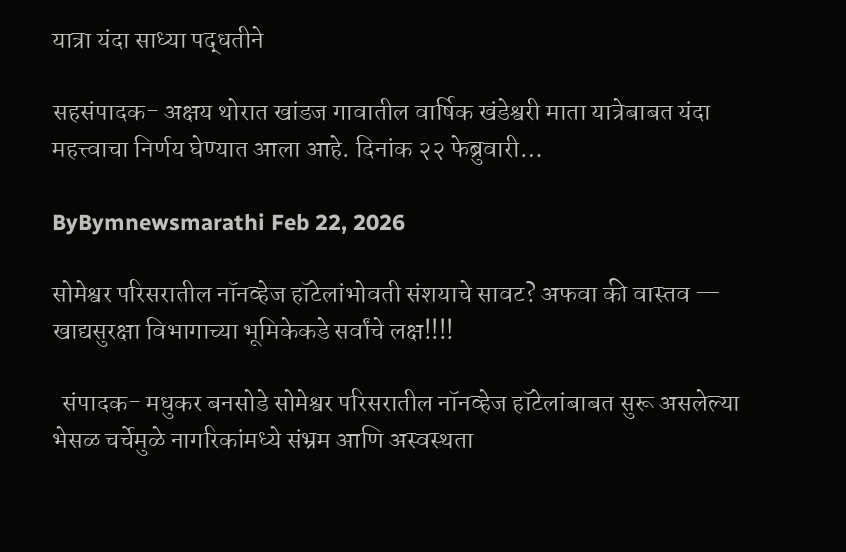यात्रा यंदा साध्या पद्धतीने

सहसंपादक- अक्षय थोरात खांडज गावातील वार्षिक खंडेश्वरी माता यात्रेबाबत यंदा महत्त्वाचा निर्णय घेण्यात आला आहे. दिनांक २२ फेब्रुवारी…

ByBymnewsmarathi Feb 22, 2026

सोमेश्वर परिसरातील नॉनव्हेज हॉटेलांभोवती संशयाचे सावट? अफवा की वास्तव — खाद्यसुरक्षा विभागाच्या भूमिकेकडे सर्वांचे लक्ष!!!!

  संपादक- मधुकर बनसोडे सोमेश्वर परिसरातील नॉनव्हेज हॉटेलांबाबत सुरू असलेल्या भेसळ चर्चेमुळे नागरिकांमध्ये संभ्रम आणि अस्वस्थता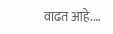वाढत आहे.…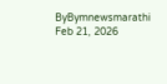ByBymnewsmarathi Feb 21, 2026